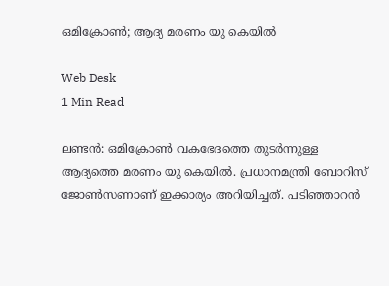ഒമിക്രോണ്‍; ആദ്യ മരണം യു കെയില്‍

Web Desk
1 Min Read

ലണ്ടന്‍: ഒമിക്രോണ്‍ വകഭേദത്തെ തുടര്‍ന്നുള്ള ആദ്യത്തെ മരണം യു കെയില്‍. പ്രധാനമന്ത്രി ബോറിസ് ജോണ്‍സണാണ് ഇക്കാര്യം അറിയിച്ചത്. പടിഞ്ഞാറന്‍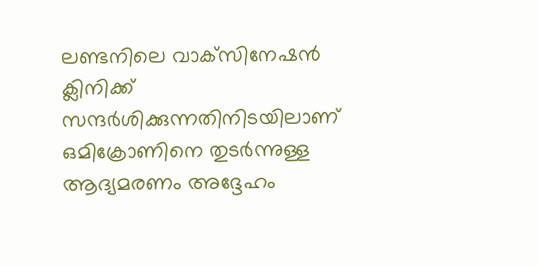ലണ്ടനിലെ വാക്‌സിനേഷന്‍ ക്ലിനിക്ക് സന്ദര്‍ശിക്കുന്നതിനിടയിലാണ് ഒമിക്രോണിനെ തുടര്‍ന്നുള്ള ആദ്യമരണം അദ്ദേഹം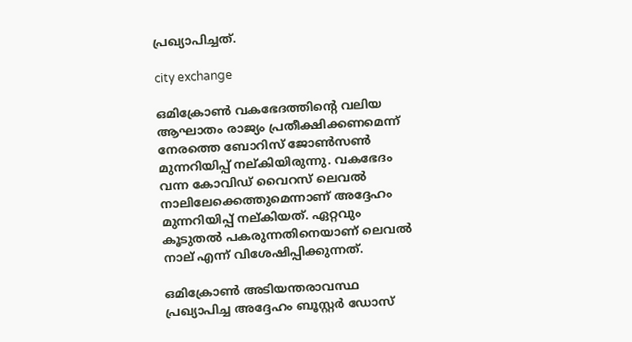പ്രഖ്യാപിച്ചത്.

city exchange

ഒമിക്രോണ്‍ വകഭേദത്തിന്റെ വലിയ ആഘാതം രാജ്യം പ്രതീക്ഷിക്കണമെന്ന് നേരത്തെ ബോറിസ് ജോണ്‍സണ്‍ മുന്നറിയിപ്പ് നല്കിയിരുന്നു. വകഭേദം വന്ന കോവിഡ് വൈറസ് ലെവല്‍ നാലിലേക്കെത്തുമെന്നാണ് അദ്ദേഹം മുന്നറിയിപ്പ് നല്കിയത്. ഏറ്റവും കൂടുതല്‍ പകരുന്നതിനെയാണ് ലെവല്‍ നാല് എന്ന് വിശേഷിപ്പിക്കുന്നത്.

ഒമിക്രോണ്‍ അടിയന്തരാവസ്ഥ പ്രഖ്യാപിച്ച അദ്ദേഹം ബൂസ്റ്റര്‍ ഡോസ്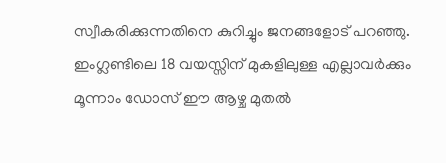സ്വീകരിക്കുന്നതിനെ കുറിച്ചും ജനങ്ങളോട് പറഞ്ഞു. ഇംഗ്ലണ്ടിലെ 18 വയസ്സിന് മുകളിലുള്ള എല്ലാവര്‍ക്കും മൂന്നാം ഡോസ് ഈ ആഴ്ച മുതല്‍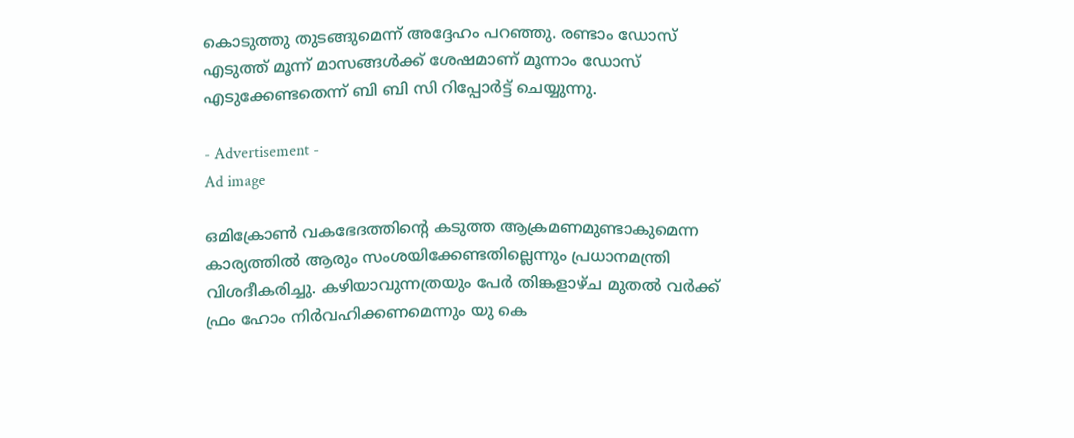കൊടുത്തു തുടങ്ങുമെന്ന് അദ്ദേഹം പറഞ്ഞു. രണ്ടാം ഡോസ് എടുത്ത് മൂന്ന് മാസങ്ങള്‍ക്ക് ശേഷമാണ് മൂന്നാം ഡോസ് എടുക്കേണ്ടതെന്ന് ബി ബി സി റിപ്പോര്‍ട്ട് ചെയ്യുന്നു.

- Advertisement -
Ad image

ഒമിക്രോണ്‍ വകഭേദത്തിന്റെ കടുത്ത ആക്രമണമുണ്ടാകുമെന്ന കാര്യത്തില്‍ ആരും സംശയിക്കേണ്ടതില്ലെന്നും പ്രധാനമന്ത്രി വിശദീകരിച്ചു. കഴിയാവുന്നത്രയും പേര്‍ തിങ്കളാഴ്ച മുതല്‍ വര്‍ക്ക് ഫ്രം ഹോം നിര്‍വഹിക്കണമെന്നും യു കെ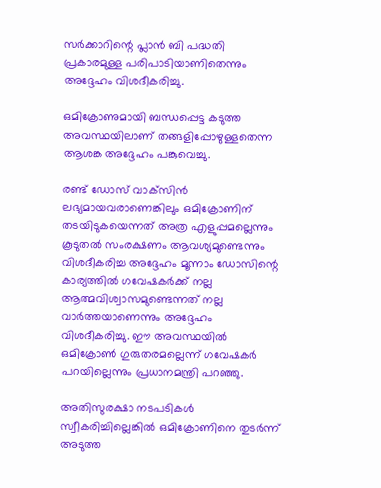സര്‍ക്കാറിന്റെ പ്ലാന്‍ ബി പദ്ധതി പ്രകാരമുള്ള പരിപാടിയാണിതെന്നും അദ്ദേഹം വിശദീകരിച്ചു.

ഒമിക്രോണുമായി ബന്ധപ്പെട്ട കടുത്ത അവസ്ഥയിലാണ് തങ്ങളിപ്പോഴുള്ളതെന്ന ആശങ്ക അദ്ദേഹം പങ്കുവെച്ചു.

രണ്ട് ഡോസ് വാക്‌സിന്‍ ലഭ്യമായവരാണെങ്കിലും ഒമിക്രോണിന് തടയിടുകയെന്നത് അത്ര എളുപ്പമല്ലെന്നും കൂടുതല്‍ സംരക്ഷണം ആവശ്യമുണ്ടെന്നും വിശദീകരിച്ച അദ്ദേഹം മൂന്നാം ഡോസിന്റെ കാര്യത്തില്‍ ഗവേഷകര്‍ക്ക് നല്ല ആത്മവിശ്വാസമുണ്ടെന്നത് നല്ല വാര്‍ത്തയാണെന്നും അദ്ദേഹം വിശദീകരിച്ചു. ഈ അവസ്ഥയില്‍ ഒമിക്രോണ്‍ ഗുരുതരമല്ലെന്ന് ഗവേഷകര്‍ പറയില്ലെന്നും പ്രധാനമന്ത്രി പറഞ്ഞു.

അതിസുരക്ഷാ നടപടികള്‍ സ്വീകരിച്ചില്ലെങ്കില്‍ ഒമിക്രോണിനെ തുടര്‍ന്ന് അടുത്ത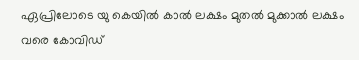ഏപ്രിലോടെ യു കെയില്‍ കാല്‍ ലക്ഷം മുതല്‍ മുക്കാല്‍ ലക്ഷം വരെ കോവിഡ്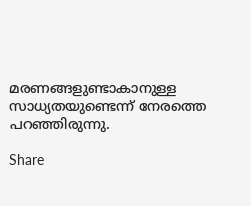മരണങ്ങളുണ്ടാകാനുള്ള സാധ്യതയുണ്ടെന്ന് നേരത്തെ പറഞ്ഞിരുന്നു.

Share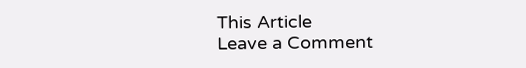This Article
Leave a Comment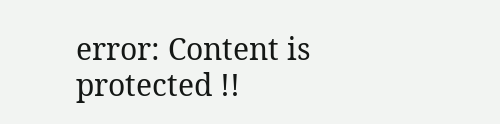error: Content is protected !!